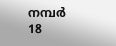നമ്പര്‍ 18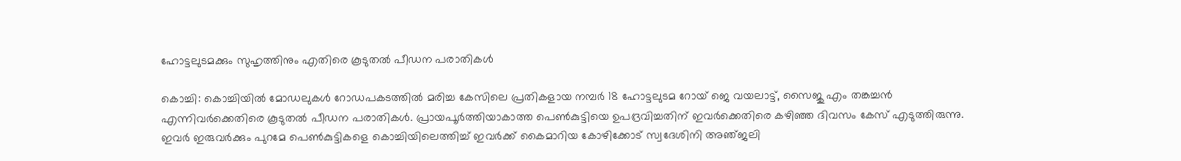ഹോട്ടലുടമക്കും സുഹൃത്തിനും എതിരെ കൂടുതല്‍ പീഡന പരാതികള്‍

കൊച്ചി: കൊച്ചിയില്‍ മോഡലുകള്‍ റോഡപകടത്തില്‍ മരിച്ച കേസിലെ പ്രതികളായ നമ്പര്‍ 18 ഹോട്ടലുടമ റോയ്‌ ജെ വയലാട്ട്‌, സൈജു എം തങ്കച്ചന്‍ എന്നിവര്‍ക്കെതിരെ കൂടുതല്‍ പീഡന പരാതികള്‍. പ്രായപൂര്‍ത്തിയാകാത്ത പെണ്‍കുട്ടിയെ ഉപദ്രവിച്ചതിന്‌ ഇവര്‍ക്കെതിരെ കഴിഞ്ഞ ദിവസം കേസ്‌ എടുത്തിരുന്നു. ഇവര്‍ ഇരുവര്‍ക്കും പുറമേ പെണ്‍കുട്ടികളെ കൊച്ചിയിലെത്തിച്ച്‌ ഇവര്‍ക്ക്‌ കൈമാറിയ കോഴിക്കോട്‌ സ്വദേശിനി അഞ്‌ജലി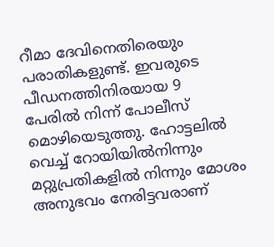റീമാ ദേവിനെതിരെയും പരാതികളുണ്ട്‌. ഇവരുടെ പീഡനത്തിനിരയായ 9 പേരില്‍ നിന്ന്‌ പോലീസ്‌ മൊഴിയെടുത്തു. ഹോട്ടലില്‍ വെച്ച്‌ റോയിയില്‍നിന്നും മറ്റുപ്രതികളില്‍ നിന്നും മോശം അനുഭവം നേരിട്ടവരാണ്‌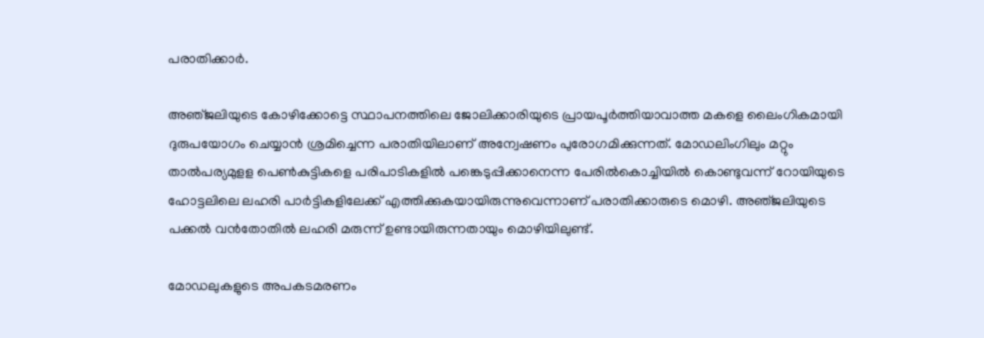പരാതിക്കാര്‍.

അഞ്‌ജലിയുടെ കോഴിക്കോട്ടെ സ്ഥാപനത്തിലെ ജോലിക്കാരിയുടെ പ്രായപൂര്‍ത്തിയാവാത്ത മകളെ ലൈംഗികമായി ദുരുപയോഗം ചെയ്യാന്‍ ശ്രമിച്ചെന്ന പരാതിയിലാണ്‌ അന്വേഷണം പുരോഗമിക്കുന്നത്‌. മോഡലിംഗിലും മറ്റും താല്‍പര്യമുളള പെണ്‍കുട്ടികളെ പരിപാടികളില്‍ പങ്കെടുപ്പിക്കാനെന്ന പേരില്‍കൊച്ചിയില്‍ കൊണ്ടുവന്ന്‌ റോയിയുടെ ഹോട്ടലിലെ ലഹരി പാര്‍ട്ടികളിലേക്ക്‌ എത്തിക്കുകയായിരുന്നുവെന്നാണ്‌ പരാതിക്കാരുടെ മൊഴി. അഞ്‌ജലിയുടെ പക്കല്‍ വന്‍തോതില്‍ ലഹരി മരുന്ന്‌ ഉണ്ടായിരുന്നതായും മൊഴിയിലുണ്ട്‌.

മോഡലുകളുടെ അപകടമരണം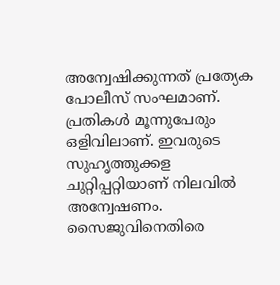അന്വേഷിക്കുന്നത്‌ പ്രത്യേക പോലീസ്‌ സംഘമാണ്‌. പ്രതികള്‍ മൂന്നുപേരും ഒളിവിലാണ്‌. ഇവരുടെ സുഹൃത്തുക്കള ചുറ്റിപ്പറ്റിയാണ്‌ നിലവില്‍ അന്വേഷണം. സൈജുവിനെതിരെ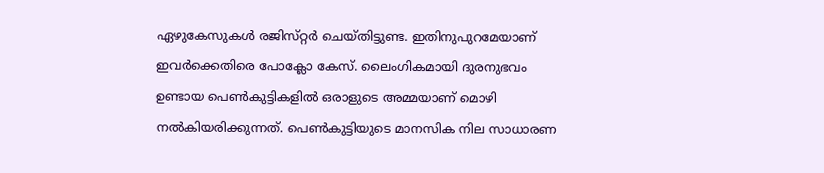ഏഴുകേസുകള്‍ രജിസ്‌റ്റര്‍ ചെയ്‌തിട്ടുണ്ട. ഇതിനുപുറമേയാണ്‌ ഇവര്‍ക്കെതിരെ പോക്ലോ കേസ്‌. ലൈംഗികമായി ദുരനുഭവം ഉണ്ടായ പെണ്‍കുട്ടികളില്‍ ഒരാളുടെ അമ്മയാണ്‌ മൊഴി നല്‍കിയരിക്കുന്നത്‌. പെണ്‍കുട്ടിയുടെ മാനസിക നില സാധാരണ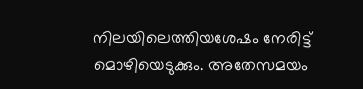നിലയിലെത്തിയശേഷം നേരിട്ട്‌ മൊഴിയെടുക്കും. അതേസമയം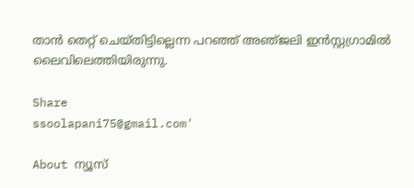താന്‍ തെറ്റ്‌ ചെയ്‌തിട്ടില്ലെന്ന പറഞ്ഞ്‌ അഞ്‌ജലി ഇന്‍സ്റ്റഗ്രാമില്‍ ലൈവിലെത്തിയിരുന്നു.

Share
ssoolapani75@gmail.com'

About ന്യൂസ്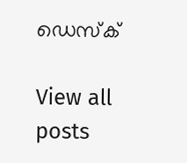ഡെസ്ക്

View all posts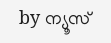by ന്യൂസ്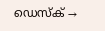ഡെസ്ക് →